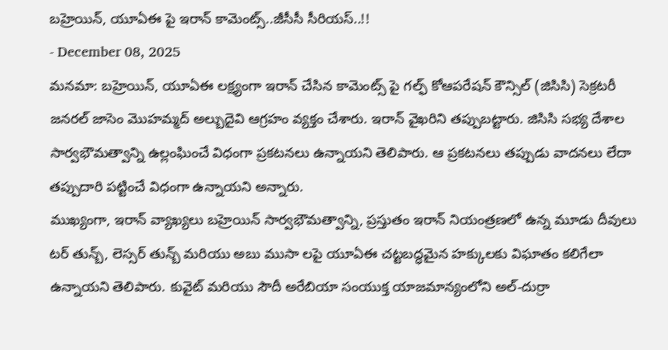బహ్రెయిన్, యూఏఈ పై ఇరాన్ కామెంట్స్..జీసీసీ సీరియస్..!!
- December 08, 2025
మనమా: బహ్రెయిన్, యూఏఈ లక్ష్యంగా ఇరాన్ చేసిన కామెంట్స్ పై గల్ఫ్ కోఆపరేషన్ కౌన్సిల్ (జిసిసి) సెక్రటరీ జనరల్ జాసెం మొహమ్మద్ అల్బుదైవి ఆగ్రహం వ్యక్తం చేశారు. ఇరాన్ వైఖరిని తప్పుబట్టారు. జిసిసి సభ్య దేశాల సార్వభౌమత్వాన్ని ఉల్లంఘించే విధంగా ప్రకటనలు ఉన్నాయని తెలిపారు. ఆ ప్రకటనలు తప్పుడు వాదనలు లేదా తప్పుదారి పట్టించే విధంగా ఉన్నాయని అన్నారు.
ముఖ్యంగా, ఇరాన్ వ్యాఖ్యలు బహ్రెయిన్ సార్వభౌమత్వాన్ని, ప్రస్తుతం ఇరాన్ నియంత్రణలో ఉన్న మూడు దీవులు టర్ తున్బ్, లెస్సర్ తున్బ్ మరియు అబు ముసా లపై యూఏఈ చట్టబద్ధమైన హక్కులకు విఘాతం కలిగేలా ఉన్నాయని తెలిపారు. కువైట్ మరియు సౌదీ అరేబియా సంయుక్త యాజమాన్యంలోని అల్-దుర్రా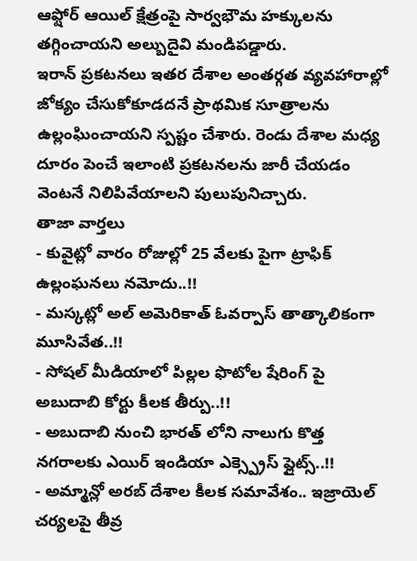ఆఫ్షోర్ ఆయిల్ క్షేత్రంపై సార్వభౌమ హక్కులను తగ్గించాయని అల్బుదైవి మండిపడ్డారు.
ఇరాన్ ప్రకటనలు ఇతర దేశాల అంతర్గత వ్యవహారాల్లో జోక్యం చేసుకోకూడదనే ప్రాథమిక సూత్రాలను ఉల్లంఘించాయని స్పష్టం చేశారు. రెండు దేశాల మధ్య దూరం పెంచే ఇలాంటి ప్రకటనలను జారీ చేయడం వెంటనే నిలిపివేయాలని పులుపునిచ్చారు.
తాజా వార్తలు
- కువైట్లో వారం రోజుల్లో 25 వేలకు పైగా ట్రాఫిక్ ఉల్లంఘనలు నమోదు..!!
- మస్కట్లో అల్ అమెరికాత్ ఓవర్పాస్ తాత్కాలికంగా మూసివేత..!!
- సోషల్ మీడియాలో పిల్లల ఫొటోల షేరింగ్ పై అబుదాబి కోర్టు కీలక తీర్పు..!!
- అబుదాబి నుంచి భారత్ లోని నాలుగు కొత్త నగరాలకు ఎయిర్ ఇండియా ఎక్స్ప్రెస్ ఫ్లైట్స్..!!
- అమ్మాన్లో అరబ్ దేశాల కీలక సమావేశం.. ఇజ్రాయెల్ చర్యలపై తీవ్ర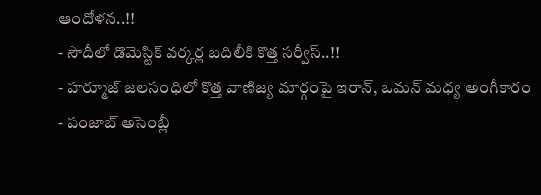ఆందోళన..!!
- సౌదీలో డొమెస్టిక్ వర్కర్ల బదిలీకి కొత్త సర్వీస్..!!
- హర్మూజ్ జలసంధిలో కొత్త వాణిజ్య మార్గంపై ఇరాన్, ఒమన్ మధ్య అంగీకారం
- పంజాబ్ అసెంబ్లీ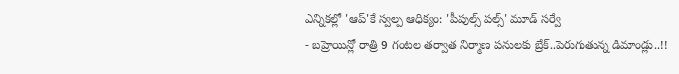ఎన్నికల్లో 'ఆప్'కే స్వల్ప ఆధిక్యం: 'పీపుల్స్ పల్స్' మూడ్ సర్వే
- బహ్రెయిన్లో రాత్రి 9 గంటల తర్వాత నిర్మాణ పనులకు బ్రేక్..పెరుగుతున్న డిమాండ్లు..!!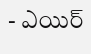- ఎయిర్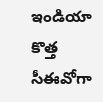ఇండియా కొత్త సీఈవోగా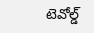టెవోల్డ్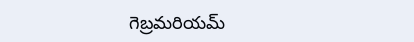గెబ్రమరియమ్